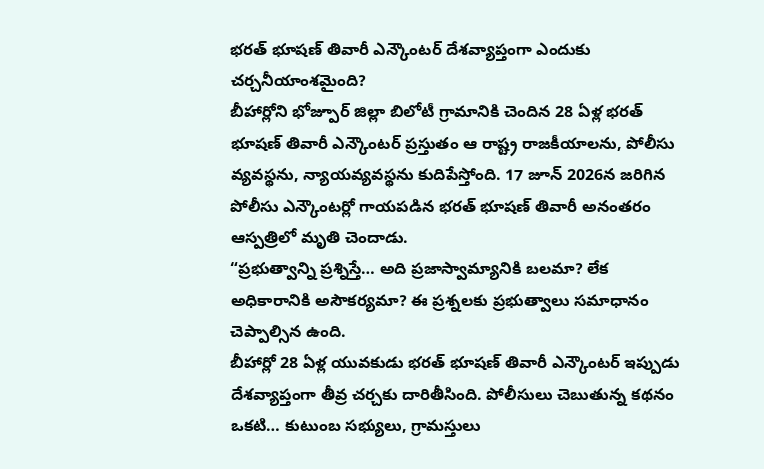భరత్ భూషణ్ తివారీ ఎన్కౌంటర్ దేశవ్యాప్తంగా ఎందుకు చర్చనీయాంశమైంది?
బీహార్లోని భోజ్పూర్ జిల్లా బిలోటీ గ్రామానికి చెందిన 28 ఏళ్ల భరత్ భూషణ్ తివారీ ఎన్కౌంటర్ ప్రస్తుతం ఆ రాష్ట్ర రాజకీయాలను, పోలీసు వ్యవస్థను, న్యాయవ్యవస్థను కుదిపేస్తోంది. 17 జూన్ 2026న జరిగిన పోలీసు ఎన్కౌంటర్లో గాయపడిన భరత్ భూషణ్ తివారీ అనంతరం ఆస్పత్రిలో మృతి చెందాడు.
“ప్రభుత్వాన్ని ప్రశ్నిస్తే… అది ప్రజాస్వామ్యానికి బలమా? లేక అధికారానికి అసౌకర్యమా? ఈ ప్రశ్నలకు ప్రభుత్వాలు సమాధానం చెప్పాల్సిన ఉంది.
బీహార్లో 28 ఏళ్ల యువకుడు భరత్ భూషణ్ తివారీ ఎన్కౌంటర్ ఇప్పుడు దేశవ్యాప్తంగా తీవ్ర చర్చకు దారితీసింది. పోలీసులు చెబుతున్న కథనం ఒకటి… కుటుంబ సభ్యులు, గ్రామస్తులు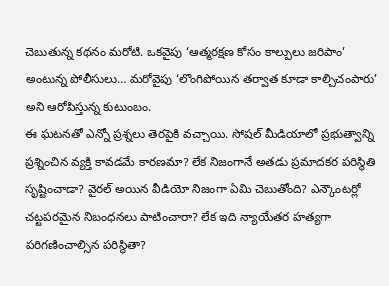చెబుతున్న కథనం మరోటి. ఒకవైపు ‘ఆత్మరక్షణ కోసం కాల్పులు జరిపాం’ అంటున్న పోలీసులు… మరోవైపు ‘లొంగిపోయిన తర్వాత కూడా కాల్చిచంపారు’ అని ఆరోపిస్తున్న కుటుంబం.
ఈ ఘటనతో ఎన్నో ప్రశ్నలు తెరపైకి వచ్చాయి. సోషల్ మీడియాలో ప్రభుత్వాన్ని ప్రశ్నించిన వ్యక్తి కావడమే కారణమా? లేక నిజంగానే అతడు ప్రమాదకర పరిస్థితి సృష్టించాడా? వైరల్ అయిన వీడియో నిజంగా ఏమి చెబుతోంది? ఎన్కౌంటర్లో చట్టపరమైన నిబంధనలు పాటించారా? లేక ఇది న్యాయేతర హత్యగా పరిగణించాల్సిన పరిస్థితా?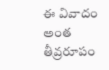ఈ వివాదం అంత తీవ్రరూపం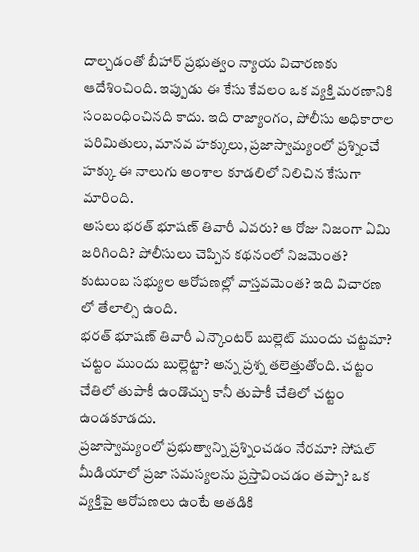దాల్చడంతో బీహార్ ప్రభుత్వం న్యాయ విచారణకు ఆదేశించింది. ఇప్పుడు ఈ కేసు కేవలం ఒక వ్యక్తి మరణానికి సంబంధించినది కాదు. ఇది రాజ్యాంగం, పోలీసు అధికారాల పరిమితులు, మానవ హక్కులు, ప్రజాస్వామ్యంలో ప్రశ్నించే హక్కు ఈ నాలుగు అంశాల కూడలిలో నిలిచిన కేసుగా మారింది.
అసలు భరత్ భూషణ్ తివారీ ఎవరు? ఆ రోజు నిజంగా ఏమి జరిగింది? పోలీసులు చెప్పిన కథనంలో నిజమెంత? కుటుంబ సభ్యుల ఆరోపణల్లో వాస్తవమెంత? ఇది విచారణ లో తేలాల్సి ఉంది.
భరత్ భూషణ్ తివారీ ఎన్కౌంటర్ బుల్లెట్ ముందు చట్టమా? చట్టం ముందు బుల్లెట్టా? అన్న ప్రశ్న తలెత్తుతోంది. చట్టం చేతిలో తుపాకీ ఉండొచ్చు కానీ తుపాకీ చేతిలో చట్టం ఉండకూడదు.
ప్రజాస్వామ్యంలో ప్రభుత్వాన్ని ప్రశ్నించడం నేరమా? సోషల్ మీడియాలో ప్రజా సమస్యలను ప్రస్తావించడం తప్పా? ఒక వ్యక్తిపై ఆరోపణలు ఉంటే అతడికి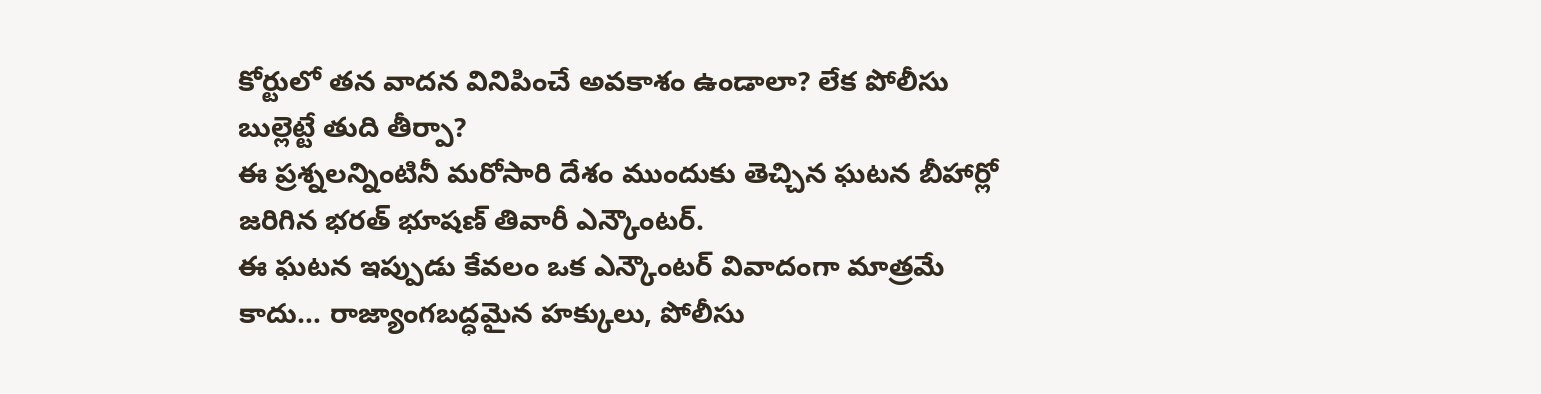కోర్టులో తన వాదన వినిపించే అవకాశం ఉండాలా? లేక పోలీసు బుల్లెట్టే తుది తీర్పా?
ఈ ప్రశ్నలన్నింటినీ మరోసారి దేశం ముందుకు తెచ్చిన ఘటన బీహార్లో జరిగిన భరత్ భూషణ్ తివారీ ఎన్కౌంటర్.
ఈ ఘటన ఇప్పుడు కేవలం ఒక ఎన్కౌంటర్ వివాదంగా మాత్రమే కాదు… రాజ్యాంగబద్ధమైన హక్కులు, పోలీసు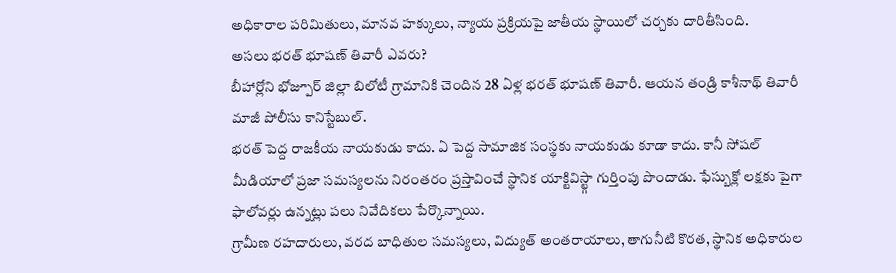అధికారాల పరిమితులు, మానవ హక్కులు, న్యాయ ప్రక్రియపై జాతీయ స్థాయిలో చర్చకు దారితీసింది.
అసలు భరత్ భూషణ్ తివారీ ఎవరు?
బీహార్లోని భోజ్పూర్ జిల్లా బిలోటీ గ్రామానికి చెందిన 28 ఏళ్ల భరత్ భూషణ్ తివారీ. ఆయన తండ్రి కాశీనాథ్ తివారీ మాజీ పోలీసు కానిస్టేబుల్.
భరత్ పెద్ద రాజకీయ నాయకుడు కాదు. ఏ పెద్ద సామాజిక సంస్థకు నాయకుడు కూడా కాదు. కానీ సోషల్ మీడియాలో ప్రజా సమస్యలను నిరంతరం ప్రస్తావించే స్థానిక యాక్టివిస్ట్గా గుర్తింపు పొందాడు. ఫేస్బుక్లో లక్షకు పైగా ఫాలోవర్లు ఉన్నట్లు పలు నివేదికలు పేర్కొన్నాయి.
గ్రామీణ రహదారులు, వరద బాధితుల సమస్యలు, విద్యుత్ అంతరాయాలు, తాగునీటి కొరత, స్థానిక అధికారుల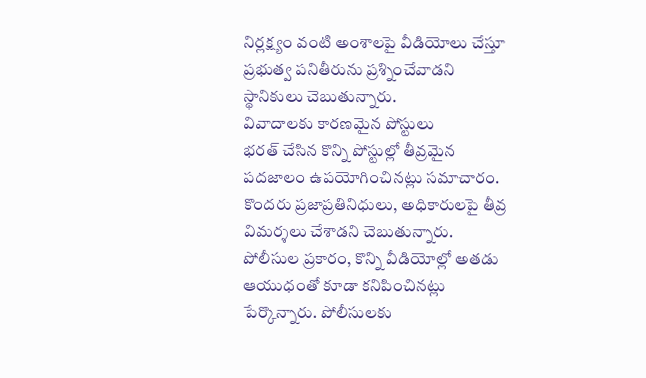నిర్లక్ష్యం వంటి అంశాలపై వీడియోలు చేస్తూ ప్రభుత్వ పనితీరును ప్రశ్నించేవాడని స్థానికులు చెబుతున్నారు.
వివాదాలకు కారణమైన పోస్టులు
భరత్ చేసిన కొన్ని పోస్టుల్లో తీవ్రమైన పదజాలం ఉపయోగించినట్లు సమాచారం. కొందరు ప్రజాప్రతినిధులు, అధికారులపై తీవ్ర విమర్శలు చేశాడని చెబుతున్నారు.
పోలీసుల ప్రకారం, కొన్ని వీడియోల్లో అతడు ఆయుధంతో కూడా కనిపించినట్లు పేర్కొన్నారు. పోలీసులకు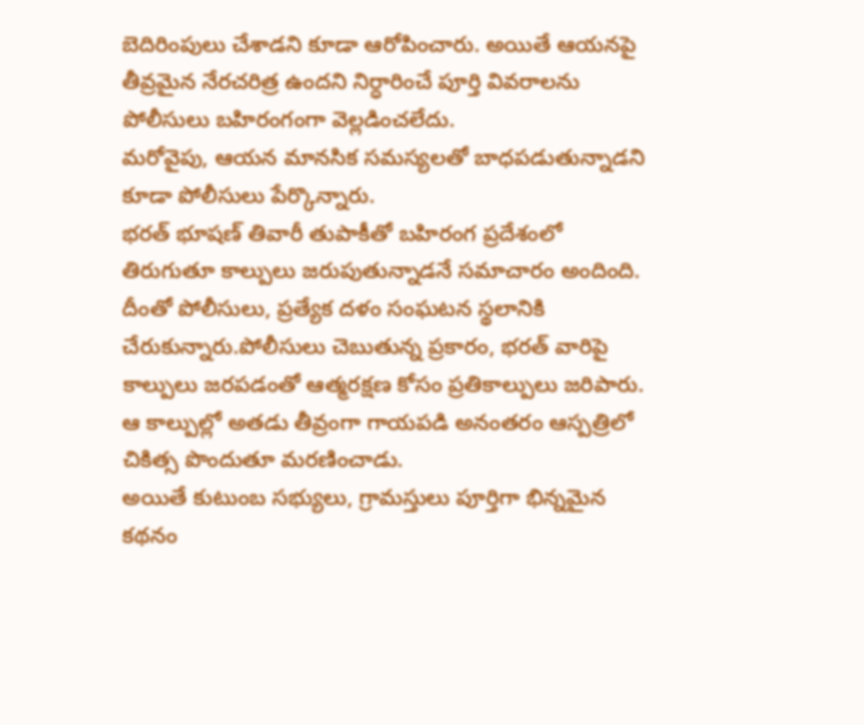బెదిరింపులు చేశాడని కూడా ఆరోపించారు. అయితే ఆయనపై తీవ్రమైన నేరచరిత్ర ఉందని నిర్ధారించే పూర్తి వివరాలను పోలీసులు బహిరంగంగా వెల్లడించలేదు.
మరోవైపు, ఆయన మానసిక సమస్యలతో బాధపడుతున్నాడని కూడా పోలీసులు పేర్కొన్నారు.
భరత్ భూషణ్ తివారీ తుపాకీతో బహిరంగ ప్రదేశంలో తిరుగుతూ కాల్పులు జరుపుతున్నాడనే సమాచారం అందింది.
దీంతో పోలీసులు, ప్రత్యేక దళం సంఘటన స్థలానికి చేరుకున్నారు.పోలీసులు చెబుతున్న ప్రకారం, భరత్ వారిపై కాల్పులు జరపడంతో ఆత్మరక్షణ కోసం ప్రతికాల్పులు జరిపారు. ఆ కాల్పుల్లో అతడు తీవ్రంగా గాయపడి అనంతరం ఆస్పత్రిలో చికిత్స పొందుతూ మరణించాడు.
అయితే కుటుంబ సభ్యులు, గ్రామస్తులు పూర్తిగా భిన్నమైన కథనం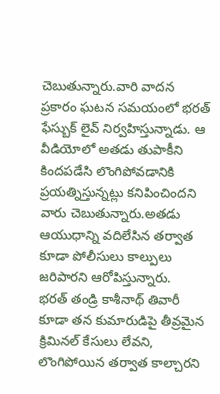చెబుతున్నారు.వారి వాదన ప్రకారం ఘటన సమయంలో భరత్ ఫేస్బుక్ లైవ్ నిర్వహిస్తున్నాడు. ఆ వీడియోలో అతడు తుపాకీని కిందపడేసి లొంగిపోవడానికి ప్రయత్నిస్తున్నట్లు కనిపించిందని వారు చెబుతున్నారు.అతడు ఆయుధాన్ని వదిలేసిన తర్వాత కూడా పోలీసులు కాల్పులు జరిపారని ఆరోపిస్తున్నారు.
భరత్ తండ్రి కాశీనాథ్ తివారీ కూడా తన కుమారుడిపై తీవ్రమైన క్రిమినల్ కేసులు లేవని, లొంగిపోయిన తర్వాత కాల్చారని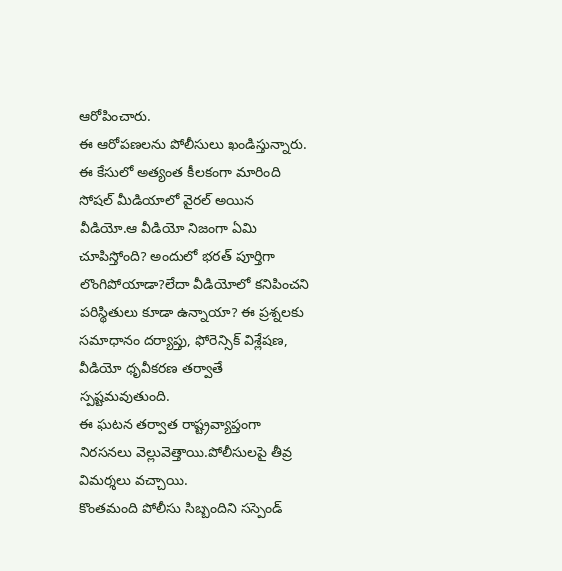ఆరోపించారు.
ఈ ఆరోపణలను పోలీసులు ఖండిస్తున్నారు.
ఈ కేసులో అత్యంత కీలకంగా మారింది సోషల్ మీడియాలో వైరల్ అయిన వీడియో.ఆ వీడియో నిజంగా ఏమి చూపిస్తోంది? అందులో భరత్ పూర్తిగా లొంగిపోయాడా?లేదా వీడియోలో కనిపించని పరిస్థితులు కూడా ఉన్నాయా? ఈ ప్రశ్నలకు సమాధానం దర్యాప్తు, ఫోరెన్సిక్ విశ్లేషణ, వీడియో ధృవీకరణ తర్వాతే స్పష్టమవుతుంది.
ఈ ఘటన తర్వాత రాష్ట్రవ్యాప్తంగా నిరసనలు వెల్లువెత్తాయి.పోలీసులపై తీవ్ర విమర్శలు వచ్చాయి.
కొంతమంది పోలీసు సిబ్బందిని సస్పెండ్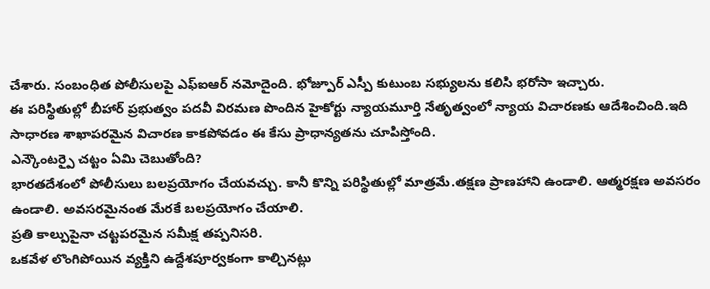చేశారు. సంబంధిత పోలీసులపై ఎఫ్ఐఆర్ నమోదైంది. భోజ్పూర్ ఎస్పీ కుటుంబ సభ్యులను కలిసి భరోసా ఇచ్చారు.
ఈ పరిస్థితుల్లో బీహార్ ప్రభుత్వం పదవీ విరమణ పొందిన హైకోర్టు న్యాయమూర్తి నేతృత్వంలో న్యాయ విచారణకు ఆదేశించింది.ఇది సాధారణ శాఖాపరమైన విచారణ కాకపోవడం ఈ కేసు ప్రాధాన్యతను చూపిస్తోంది.
ఎన్కౌంటర్పై చట్టం ఏమి చెబుతోంది?
భారతదేశంలో పోలీసులు బలప్రయోగం చేయవచ్చు. కానీ కొన్ని పరిస్థితుల్లో మాత్రమే.తక్షణ ప్రాణహాని ఉండాలి. ఆత్మరక్షణ అవసరం ఉండాలి. అవసరమైనంత మేరకే బలప్రయోగం చేయాలి.
ప్రతి కాల్పుపైనా చట్టపరమైన సమీక్ష తప్పనిసరి.
ఒకవేళ లొంగిపోయిన వ్యక్తిని ఉద్దేశపూర్వకంగా కాల్చినట్లు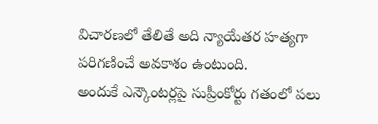విచారణలో తేలితే అది న్యాయేతర హత్యగా పరిగణించే అవకాశం ఉంటుంది.
అందుకే ఎన్కౌంటర్లపై సుప్రీంకోర్టు గతంలో పలు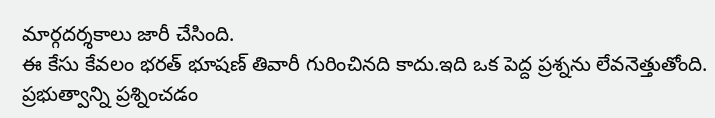మార్గదర్శకాలు జారీ చేసింది.
ఈ కేసు కేవలం భరత్ భూషణ్ తివారీ గురించినది కాదు.ఇది ఒక పెద్ద ప్రశ్నను లేవనెత్తుతోంది. ప్రభుత్వాన్ని ప్రశ్నించడం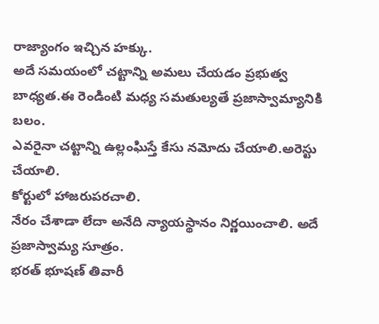రాజ్యాంగం ఇచ్చిన హక్కు.
అదే సమయంలో చట్టాన్ని అమలు చేయడం ప్రభుత్వ బాధ్యత.ఈ రెండింటి మధ్య సమతుల్యతే ప్రజాస్వామ్యానికి బలం.
ఎవరైనా చట్టాన్ని ఉల్లంఘిస్తే కేసు నమోదు చేయాలి.అరెస్టు చేయాలి.
కోర్టులో హాజరుపరచాలి.
నేరం చేశాడా లేదా అనేది న్యాయస్థానం నిర్ణయించాలి. అదే ప్రజాస్వామ్య సూత్రం.
భరత్ భూషణ్ తివారీ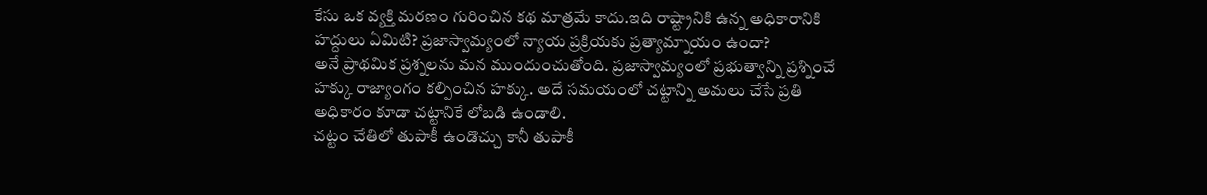కేసు ఒక వ్యక్తి మరణం గురించిన కథ మాత్రమే కాదు.ఇది రాష్ట్రానికి ఉన్న అధికారానికి హద్దులు ఏమిటి? ప్రజాస్వామ్యంలో న్యాయ ప్రక్రియకు ప్రత్యామ్నాయం ఉందా?
అనే ప్రాథమిక ప్రశ్నలను మన ముందుంచుతోంది. ప్రజాస్వామ్యంలో ప్రభుత్వాన్ని ప్రశ్నించే హక్కు రాజ్యాంగం కల్పించిన హక్కు. అదే సమయంలో చట్టాన్ని అమలు చేసే ప్రతి అధికారం కూడా చట్టానికే లోబడి ఉండాలి.
చట్టం చేతిలో తుపాకీ ఉండొచ్చు కానీ తుపాకీ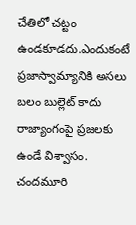చేతిలో చట్టం ఉండకూడదు.ఎందుకంటే ప్రజాస్వామ్యానికి అసలు బలం బుల్లెట్ కాదు రాజ్యాంగంపై ప్రజలకు ఉండే విశ్వాసం.
చందమూరి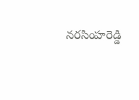నరసింహరెడ్డి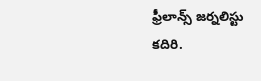ఫ్రీలాన్స్ జర్నలిస్టు
కదిరి.